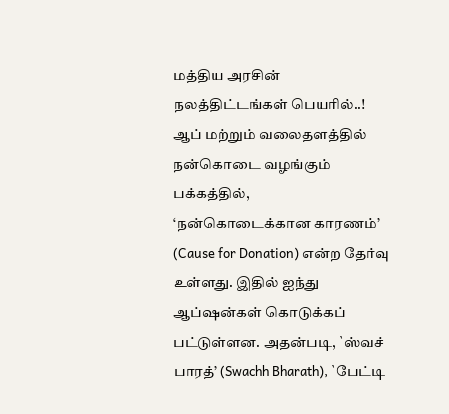மத்திய அரசின் நலத்திட்டங்கள் பெயரில்..!
ஆப் மற்றும் வலைதளத்தில் நன்கொடை வழங்கும் பக்கத்தில், ‘நன்கொடைக்கான காரணம்’ (Cause for Donation) என்ற தேர்வு உள்ளது. இதில் ஐந்து ஆப்ஷன்கள் கொடுக்கப் பட்டுள்ளன. அதன்படி, `ஸ்வச் பாரத்’ (Swachh Bharath), `பேட்டி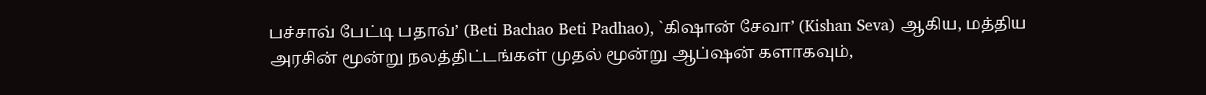பச்சாவ் பேட்டி பதாவ்’ (Beti Bachao Beti Padhao), `கிஷான் சேவா’ (Kishan Seva) ஆகிய, மத்திய அரசின் மூன்று நலத்திட்டங்கள் முதல் மூன்று ஆப்ஷன் களாகவும்,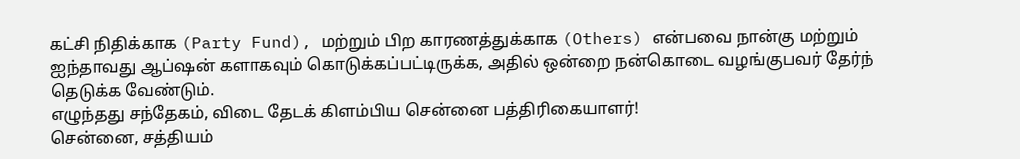கட்சி நிதிக்காக (Party Fund), மற்றும் பிற காரணத்துக்காக (Others) என்பவை நான்கு மற்றும் ஐந்தாவது ஆப்ஷன் களாகவும் கொடுக்கப்பட்டிருக்க, அதில் ஒன்றை நன்கொடை வழங்குபவர் தேர்ந் தெடுக்க வேண்டும்.
எழுந்தது சந்தேகம், விடை தேடக் கிளம்பிய சென்னை பத்திரிகையாளர்!
சென்னை, சத்தியம்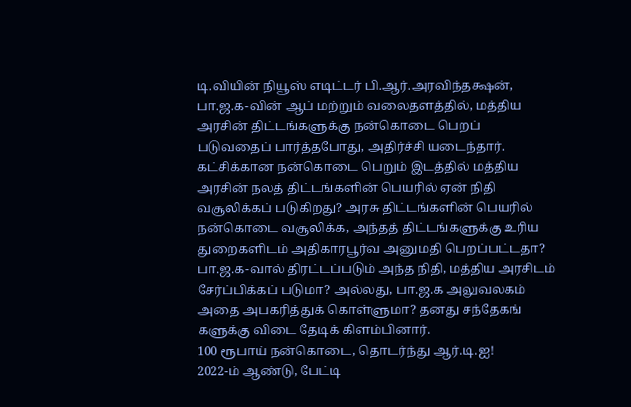டி.வியின் நியூஸ் எடிட்டர் பி.ஆர்.அரவிந்தக்ஷன், பா.ஜ.க-வின் ஆப் மற்றும் வலைதளத்தில், மத்திய அரசின் திட்டங்களுக்கு நன்கொடை பெறப் படுவதைப் பார்த்தபோது, அதிர்ச்சி யடைந்தார். கட்சிக்கான நன்கொடை பெறும் இடத்தில் மத்திய அரசின் நலத் திட்டங்களின் பெயரில் ஏன் நிதி வசூலிக்கப் படுகிறது? அரசு திட்டங்களின் பெயரில் நன்கொடை வசூலிக்க, அந்தத் திட்டங்களுக்கு உரிய துறைகளிடம் அதிகாரபூர்வ அனுமதி பெறப்பட்டதா? பா.ஜ.க-வால் திரட்டப்படும் அந்த நிதி, மத்திய அரசிடம் சேர்ப்பிக்கப் படுமா? அல்லது, பா.ஜ.க அலுவலகம் அதை அபகரித்துக் கொள்ளுமா? தனது சந்தேகங் களுக்கு விடை தேடிக் கிளம்பினார்.
100 ரூபாய் நன்கொடை, தொடர்ந்து ஆர்.டி.ஐ!
2022-ம் ஆண்டு, பேட்டி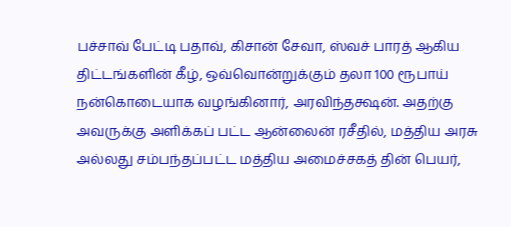பச்சாவ் பேட்டி பதாவ், கிசான் சேவா, ஸ்வச் பாரத் ஆகிய திட்டங்களின் கீழ், ஒவ்வொன்றுக்கும் தலா 100 ரூபாய் நன்கொடையாக வழங்கினார், அரவிந்தக்ஷன். அதற்கு அவருக்கு அளிக்கப் பட்ட ஆன்லைன் ரசீதில், மத்திய அரசு அல்லது சம்பந்தப்பட்ட மத்திய அமைச்சகத் தின் பெயர்,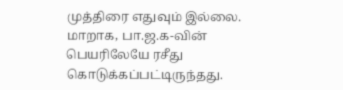முத்திரை எதுவும் இல்லை. மாறாக, பா.ஜ.க-வின் பெயரிலேயே ரசீது கொடுக்கப்பட்டிருந்தது.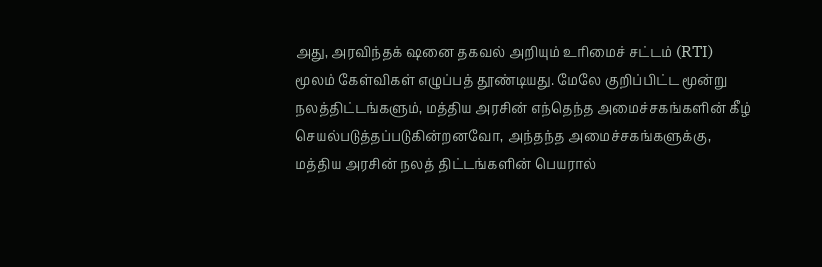அது, அரவிந்தக் ஷனை தகவல் அறியும் உரிமைச் சட்டம் (RTI) மூலம் கேள்விகள் எழுப்பத் தூண்டியது. மேலே குறிப்பிட்ட மூன்று நலத்திட்டங்களும், மத்திய அரசின் எந்தெந்த அமைச்சகங்களின் கீழ் செயல்படுத்தப்படுகின்றனவோ, அந்தந்த அமைச்சகங்களுக்கு, மத்திய அரசின் நலத் திட்டங்களின் பெயரால்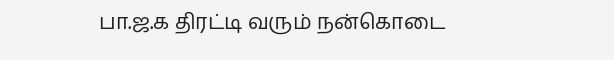பா.ஜ.க திரட்டி வரும் நன்கொடை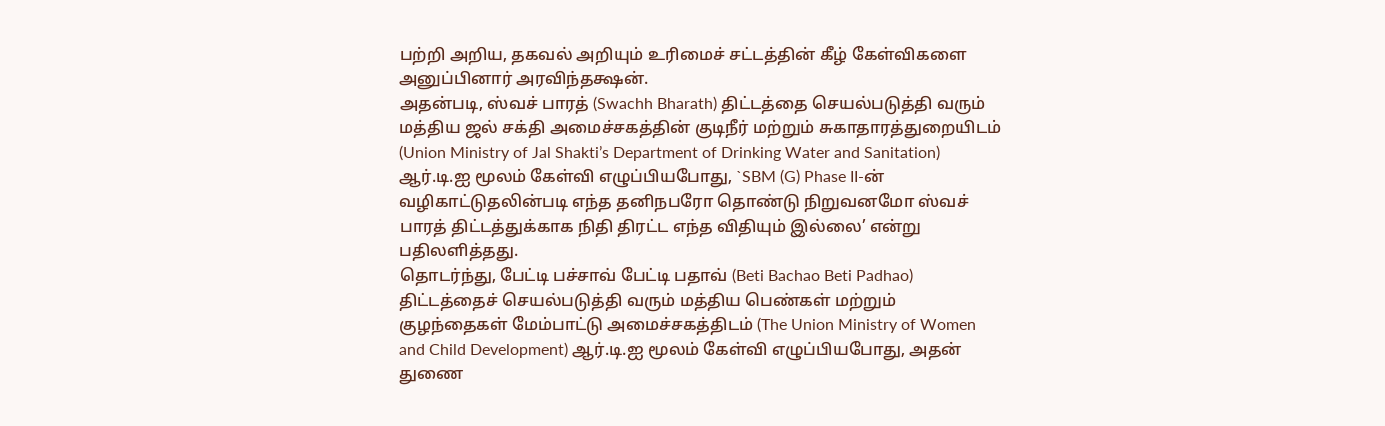பற்றி அறிய, தகவல் அறியும் உரிமைச் சட்டத்தின் கீழ் கேள்விகளை அனுப்பினார் அரவிந்தக்ஷன்.
அதன்படி, ஸ்வச் பாரத் (Swachh Bharath) திட்டத்தை செயல்படுத்தி வரும் மத்திய ஜல் சக்தி அமைச்சகத்தின் குடிநீர் மற்றும் சுகாதாரத்துறையிடம் (Union Ministry of Jal Shakti’s Department of Drinking Water and Sanitation) ஆர்.டி.ஐ மூலம் கேள்வி எழுப்பியபோது, `SBM (G) Phase II-ன் வழிகாட்டுதலின்படி எந்த தனிநபரோ தொண்டு நிறுவனமோ ஸ்வச் பாரத் திட்டத்துக்காக நிதி திரட்ட எந்த விதியும் இல்லை’ என்று பதிலளித்தது.
தொடர்ந்து, பேட்டி பச்சாவ் பேட்டி பதாவ் (Beti Bachao Beti Padhao) திட்டத்தைச் செயல்படுத்தி வரும் மத்திய பெண்கள் மற்றும் குழந்தைகள் மேம்பாட்டு அமைச்சகத்திடம் (The Union Ministry of Women and Child Development) ஆர்.டி.ஐ மூலம் கேள்வி எழுப்பியபோது, அதன் துணை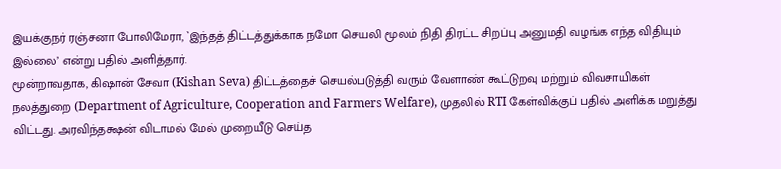இயக்குநர் ரஞ்சனா போலிமேரா, `இந்தத் திட்டத்துக்காக நமோ செயலி மூலம் நிதி திரட்ட சிறப்பு அனுமதி வழங்க எந்த விதியும் இல்லை’ என்று பதில் அளித்தார்.
மூன்றாவதாக, கிஷான் சேவா (Kishan Seva) திட்டத்தைச் செயல்படுத்தி வரும் வேளாண் கூட்டுறவு மற்றும் விவசாயிகள் நலத்துறை (Department of Agriculture, Cooperation and Farmers Welfare), முதலில் RTI கேள்விக்குப் பதில் அளிக்க மறுத்து விட்டது. அரவிந்தக்ஷன் விடாமல் மேல் முறையீடு செய்த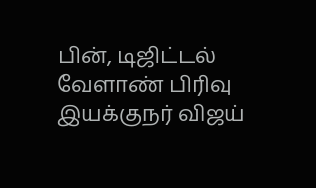பின், டிஜிட்டல் வேளாண் பிரிவு இயக்குநர் விஜய்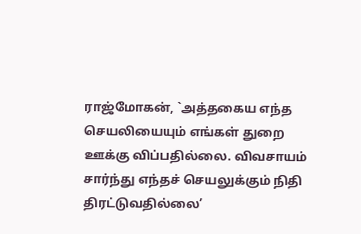ராஜ்மோகன், `அத்தகைய எந்த செயலியையும் எங்கள் துறை ஊக்கு விப்பதில்லை. விவசாயம் சார்ந்து எந்தச் செயலுக்கும் நிதி திரட்டுவதில்லை’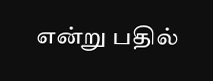என்று பதில்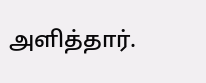அளித்தார்.